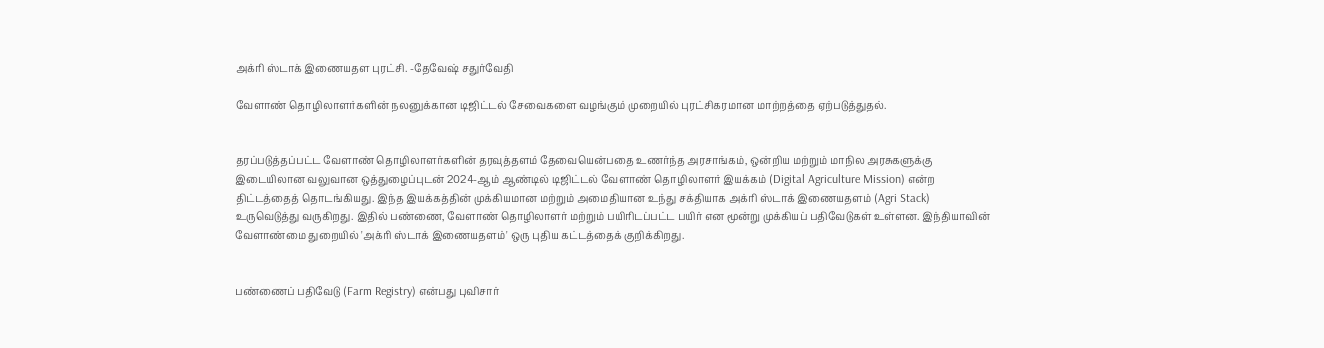அக்ரி ஸ்டாக் இணையதள புரட்சி. -தேவேஷ் சதுர்வேதி

வேளாண் தொழிலாளர்களின் நலனுக்கான டிஜிட்டல் சேவைகளை வழங்கும் முறையில் புரட்சிகரமான மாற்றத்தை ஏற்படுத்துதல்.


தரப்படுத்தப்பட்ட வேளாண் தொழிலாளர்களின் தரவுத்தளம் தேவையென்பதை உணர்ந்த அரசாங்கம், ஒன்றிய மற்றும் மாநில அரசுகளுக்கு இடையிலான வலுவான ஒத்துழைப்புடன் 2024-ஆம் ஆண்டில் டிஜிட்டல் வேளாண் தொழிலாளர் இயக்கம் (Digital Agriculture Mission) என்ற திட்டத்தைத் தொடங்கியது. இந்த இயக்கத்தின் முக்கியமான மற்றும் அமைதியான உந்து சக்தியாக அக்ரி ஸ்டாக் இணையதளம் (Agri Stack) உருவெடுத்து வருகிறது. இதில் பண்ணை, வேளாண் தொழிலாளர் மற்றும் பயிரிடப்பட்ட பயிர் என மூன்று முக்கியப் பதிவேடுகள் உள்ளன. இந்தியாவின் வேளாண்மை துறையில் 'அக்ரி ஸ்டாக் இணையதளம்' ஒரு புதிய கட்டத்தைக் குறிக்கிறது.


பண்ணைப் பதிவேடு (Farm Registry) என்பது புவிசார்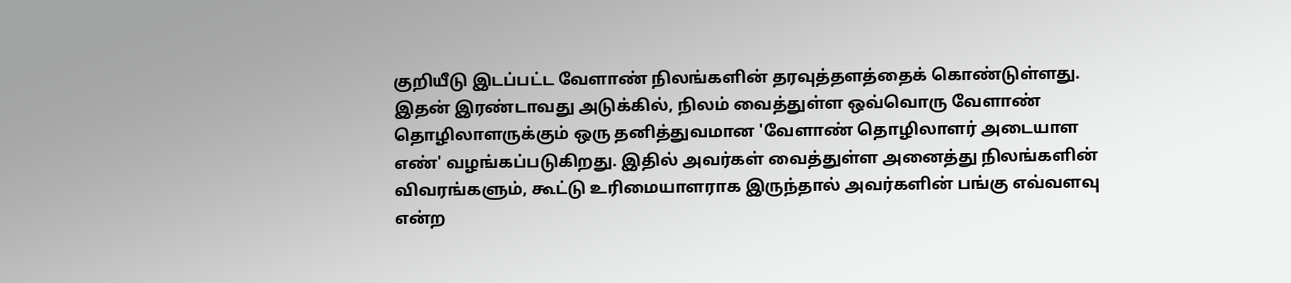குறியீடு இடப்பட்ட வேளாண் நிலங்களின் தரவுத்தளத்தைக் கொண்டுள்ளது. இதன் இரண்டாவது அடுக்கில், நிலம் வைத்துள்ள ஒவ்வொரு வேளாண் தொழிலாளருக்கும் ஒரு தனித்துவமான 'வேளாண் தொழிலாளர் அடையாள எண்' வழங்கப்படுகிறது. இதில் அவர்கள் வைத்துள்ள அனைத்து நிலங்களின் விவரங்களும், கூட்டு உரிமையாளராக இருந்தால் அவர்களின் பங்கு எவ்வளவு என்ற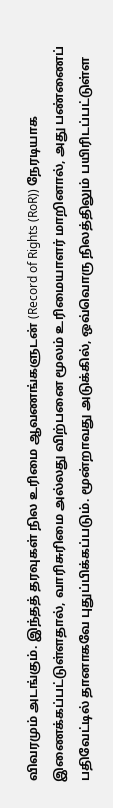விவரமும் அடங்கும். இந்தத் தரவுகள் நில உரிமை ஆவணங்களுடன் (Record of Rights (RoR)) நேரடியாக இணைக்கப்பட்டுள்ளதால், வாரிசுரிமை அல்லது விற்பனை மூலம் உரிமையாளர் மாறினால், அது பண்ணைப் பதிவேட்டில் தானாகவே புதுப்பிக்கப்படும். மூன்றாவது அடுக்கில், ஒவ்வொரு நிலத்திலும் பயிரிடப்பட்டுள்ள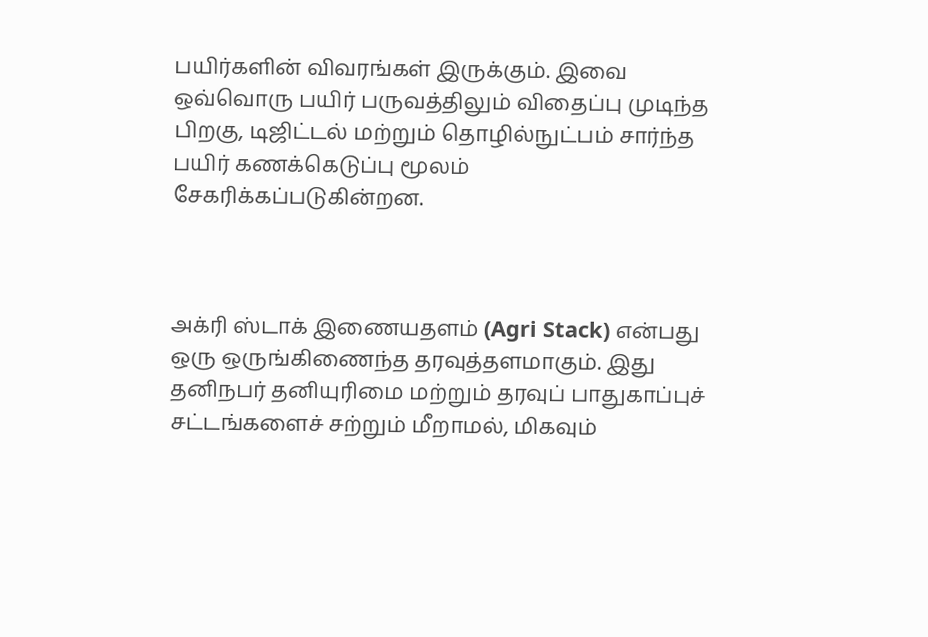பயிர்களின் விவரங்கள் இருக்கும். இவை ஒவ்வொரு பயிர் பருவத்திலும் விதைப்பு முடிந்த பிறகு, டிஜிட்டல் மற்றும் தொழில்நுட்பம் சார்ந்த பயிர் கணக்கெடுப்பு மூலம் சேகரிக்கப்படுகின்றன.



அக்ரி ஸ்டாக் இணையதளம் (Agri Stack) என்பது ஒரு ஒருங்கிணைந்த தரவுத்தளமாகும். இது தனிநபர் தனியுரிமை மற்றும் தரவுப் பாதுகாப்புச் சட்டங்களைச் சற்றும் மீறாமல், மிகவும்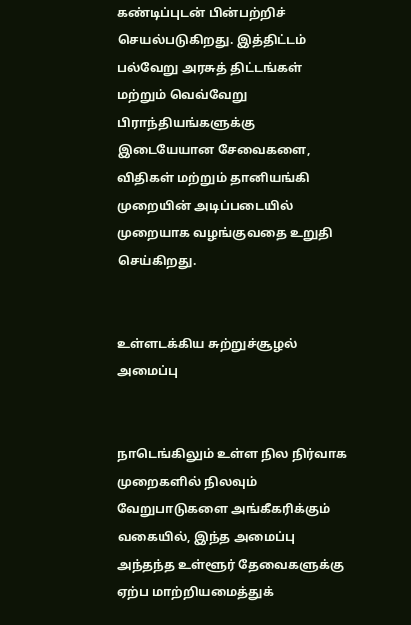கண்டிப்புடன் பின்பற்றிச் செயல்படுகிறது. இத்திட்டம் பல்வேறு அரசுத் திட்டங்கள் மற்றும் வெவ்வேறு பிராந்தியங்களுக்கு இடையேயான சேவைகளை, விதிகள் மற்றும் தானியங்கி முறையின் அடிப்படையில் முறையாக வழங்குவதை உறுதி செய்கிறது.


உள்ளடக்கிய சுற்றுச்சூழல் அமைப்பு


நாடெங்கிலும் உள்ள நில நிர்வாக முறைகளில் நிலவும் வேறுபாடுகளை அங்கீகரிக்கும் வகையில், இந்த அமைப்பு அந்தந்த உள்ளூர் தேவைகளுக்கு ஏற்ப மாற்றியமைத்துக்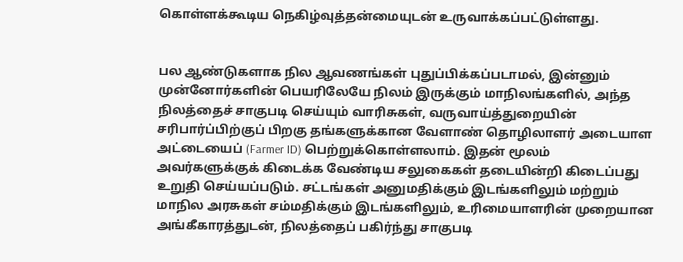கொள்ளக்கூடிய நெகிழ்வுத்தன்மையுடன் உருவாக்கப்பட்டுள்ளது.


பல ஆண்டுகளாக நில ஆவணங்கள் புதுப்பிக்கப்படாமல், இன்னும் முன்னோர்களின் பெயரிலேயே நிலம் இருக்கும் மாநிலங்களில், அந்த நிலத்தைச் சாகுபடி செய்யும் வாரிசுகள், வருவாய்த்துறையின் சரிபார்ப்பிற்குப் பிறகு தங்களுக்கான வேளாண் தொழிலாளர் அடையாள அட்டையைப் (Farmer ID) பெற்றுக்கொள்ளலாம். இதன் மூலம் அவர்களுக்குக் கிடைக்க வேண்டிய சலுகைகள் தடையின்றி கிடைப்பது உறுதி செய்யப்படும். சட்டங்கள் அனுமதிக்கும் இடங்களிலும் மற்றும் மாநில அரசுகள் சம்மதிக்கும் இடங்களிலும், உரிமையாளரின் முறையான அங்கீகாரத்துடன், நிலத்தைப் பகிர்ந்து சாகுபடி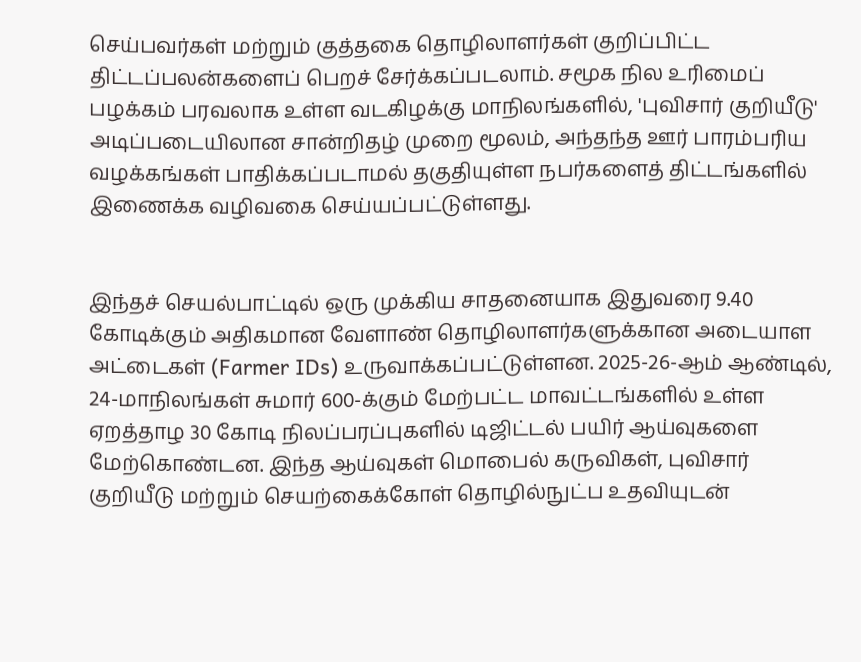செய்பவர்கள் மற்றும் குத்தகை தொழிலாளர்கள் குறிப்பிட்ட திட்டப்பலன்களைப் பெறச் சேர்க்கப்படலாம். சமூக நில உரிமைப் பழக்கம் பரவலாக உள்ள வடகிழக்கு மாநிலங்களில், 'புவிசார் குறியீடு' அடிப்படையிலான சான்றிதழ் முறை மூலம், அந்தந்த ஊர் பாரம்பரிய வழக்கங்கள் பாதிக்கப்படாமல் தகுதியுள்ள நபர்களைத் திட்டங்களில் இணைக்க வழிவகை செய்யப்பட்டுள்ளது.


இந்தச் செயல்பாட்டில் ஒரு முக்கிய சாதனையாக இதுவரை 9.40 கோடிக்கும் அதிகமான வேளாண் தொழிலாளர்களுக்கான அடையாள அட்டைகள் (Farmer IDs) உருவாக்கப்பட்டுள்ளன. 2025-26-ஆம் ஆண்டில், 24-மாநிலங்கள் சுமார் 600-க்கும் மேற்பட்ட மாவட்டங்களில் உள்ள ஏறத்தாழ 30 கோடி நிலப்பரப்புகளில் டிஜிட்டல் பயிர் ஆய்வுகளை மேற்கொண்டன. இந்த ஆய்வுகள் மொபைல் கருவிகள், புவிசார் குறியீடு மற்றும் செயற்கைக்கோள் தொழில்நுட்ப உதவியுடன்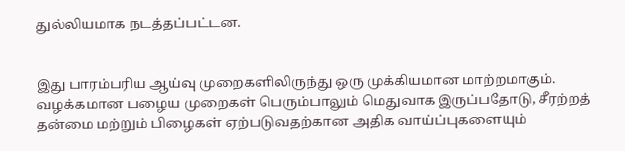துல்லியமாக நடத்தப்பட்டன.


இது பாரம்பரிய ஆய்வு முறைகளிலிருந்து ஒரு முக்கியமான மாற்றமாகும். வழக்கமான பழைய முறைகள் பெரும்பாலும் மெதுவாக இருப்பதோடு, சீரற்றத் தன்மை மற்றும் பிழைகள் ஏற்படுவதற்கான அதிக வாய்ப்புகளையும்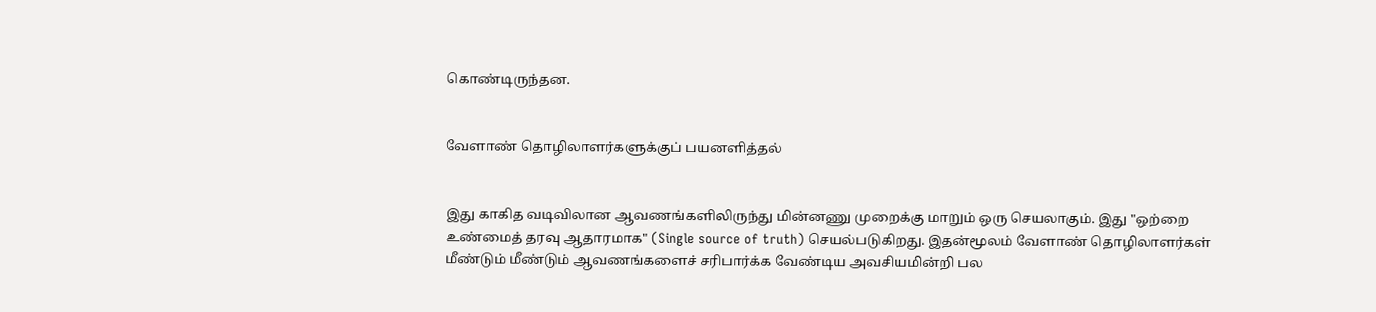கொண்டிருந்தன.


வேளாண் தொழிலாளர்களுக்குப் பயனளித்தல்


இது காகித வடிவிலான ஆவணங்களிலிருந்து மின்னணு முறைக்கு மாறும் ஒரு செயலாகும். இது "ஒற்றை உண்மைத் தரவு ஆதாரமாக" (Single source of truth) செயல்படுகிறது. இதன்மூலம் வேளாண் தொழிலாளர்கள் மீண்டும் மீண்டும் ஆவணங்களைச் சரிபார்க்க வேண்டிய அவசியமின்றி பல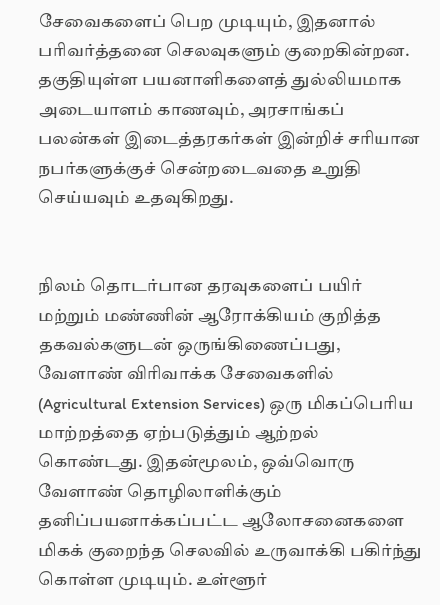சேவைகளைப் பெற முடியும், இதனால் பரிவர்த்தனை செலவுகளும் குறைகின்றன. தகுதியுள்ள பயனாளிகளைத் துல்லியமாக அடையாளம் காணவும், அரசாங்கப் பலன்கள் இடைத்தரகர்கள் இன்றிச் சரியான நபர்களுக்குச் சென்றடைவதை உறுதி செய்யவும் உதவுகிறது.


நிலம் தொடர்பான தரவுகளைப் பயிர் மற்றும் மண்ணின் ஆரோக்கியம் குறித்த தகவல்களுடன் ஒருங்கிணைப்பது, வேளாண் விரிவாக்க சேவைகளில் (Agricultural Extension Services) ஒரு மிகப்பெரிய மாற்றத்தை ஏற்படுத்தும் ஆற்றல் கொண்டது. இதன்மூலம், ஒவ்வொரு வேளாண் தொழிலாளிக்கும் தனிப்பயனாக்கப்பட்ட ஆலோசனைகளை மிகக் குறைந்த செலவில் உருவாக்கி பகிர்ந்து கொள்ள முடியும். உள்ளூர்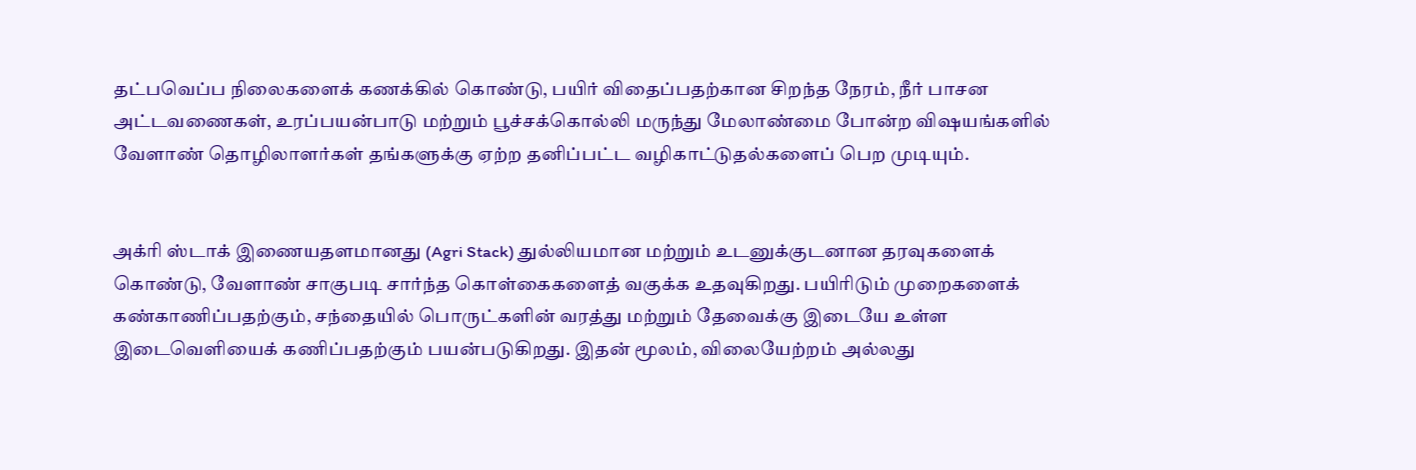தட்பவெப்ப நிலைகளைக் கணக்கில் கொண்டு, பயிர் விதைப்பதற்கான சிறந்த நேரம், நீர் பாசன அட்டவணைகள், உரப்பயன்பாடு மற்றும் பூச்சக்கொல்லி மருந்து மேலாண்மை போன்ற விஷயங்களில் வேளாண் தொழிலாளர்கள் தங்களுக்கு ஏற்ற தனிப்பட்ட வழிகாட்டுதல்களைப் பெற முடியும்.


அக்ரி ஸ்டாக் இணையதளமானது (Agri Stack) துல்லியமான மற்றும் உடனுக்குடனான தரவுகளைக் கொண்டு, வேளாண் சாகுபடி சார்ந்த கொள்கைகளைத் வகுக்க உதவுகிறது. பயிரிடும் முறைகளைக் கண்காணிப்பதற்கும், சந்தையில் பொருட்களின் வரத்து மற்றும் தேவைக்கு இடையே உள்ள இடைவெளியைக் கணிப்பதற்கும் பயன்படுகிறது. இதன் மூலம், விலையேற்றம் அல்லது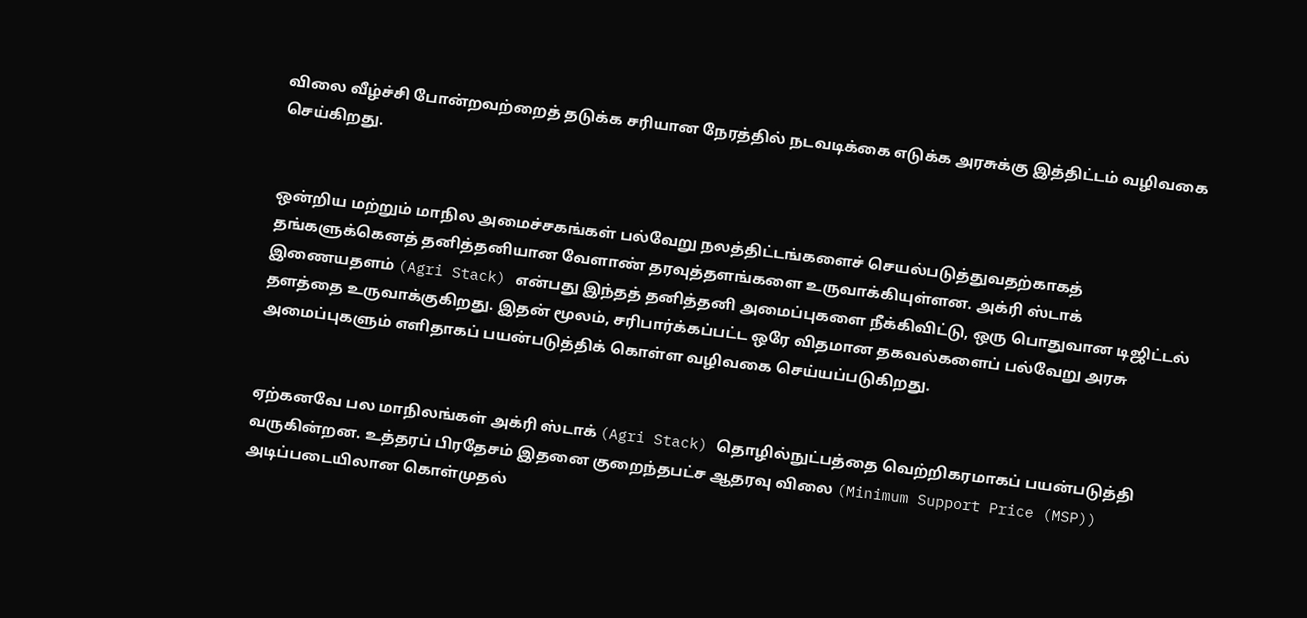விலை வீழ்ச்சி போன்றவற்றைத் தடுக்க சரியான நேரத்தில் நடவடிக்கை எடுக்க அரசுக்கு இத்திட்டம் வழிவகை செய்கிறது.


ஒன்றிய மற்றும் மாநில அமைச்சகங்கள் பல்வேறு நலத்திட்டங்களைச் செயல்படுத்துவதற்காகத் தங்களுக்கெனத் தனித்தனியான வேளாண் தரவுத்தளங்களை உருவாக்கியுள்ளன. அக்ரி ஸ்டாக் இணையதளம் (Agri Stack) என்பது இந்தத் தனித்தனி அமைப்புகளை நீக்கிவிட்டு, ஒரு பொதுவான டிஜிட்டல் தளத்தை உருவாக்குகிறது. இதன் மூலம், சரிபார்க்கப்பட்ட ஒரே விதமான தகவல்களைப் பல்வேறு அரசு அமைப்புகளும் எளிதாகப் பயன்படுத்திக் கொள்ள வழிவகை செய்யப்படுகிறது.


ஏற்கனவே பல மாநிலங்கள் அக்ரி ஸ்டாக் (Agri Stack) தொழில்நுட்பத்தை வெற்றிகரமாகப் பயன்படுத்தி வருகின்றன. உத்தரப் பிரதேசம் இதனை குறைந்தபட்ச ஆதரவு விலை (Minimum Support Price (MSP)) அடிப்படையிலான கொள்முதல்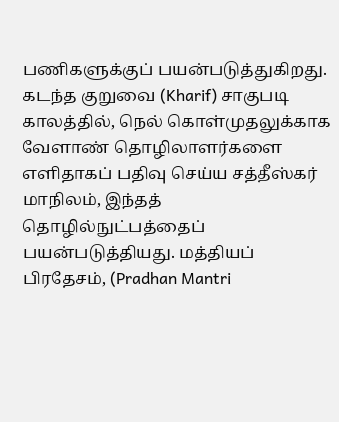பணிகளுக்குப் பயன்படுத்துகிறது. கடந்த குறுவை (Kharif) சாகுபடி காலத்தில், நெல் கொள்முதலுக்காக வேளாண் தொழிலாளர்களை எளிதாகப் பதிவு செய்ய சத்தீஸ்கர் மாநிலம், இந்தத் தொழில்நுட்பத்தைப் பயன்படுத்தியது. மத்தியப் பிரதேசம், (Pradhan Mantri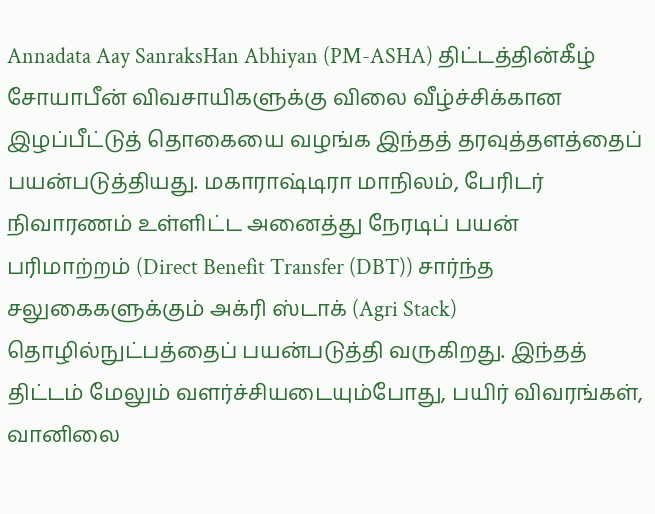Annadata Aay SanraksHan Abhiyan (PM-ASHA) திட்டத்தின்கீழ் சோயாபீன் விவசாயிகளுக்கு விலை வீழ்ச்சிக்கான இழப்பீட்டுத் தொகையை வழங்க இந்தத் தரவுத்தளத்தைப் பயன்படுத்தியது. மகாராஷ்டிரா மாநிலம், பேரிடர் நிவாரணம் உள்ளிட்ட அனைத்து நேரடிப் பயன் பரிமாற்றம் (Direct Benefit Transfer (DBT)) சார்ந்த சலுகைகளுக்கும் அக்ரி ஸ்டாக் (Agri Stack) தொழில்நுட்பத்தைப் பயன்படுத்தி வருகிறது. இந்தத் திட்டம் மேலும் வளர்ச்சியடையும்போது, பயிர் விவரங்கள், வானிலை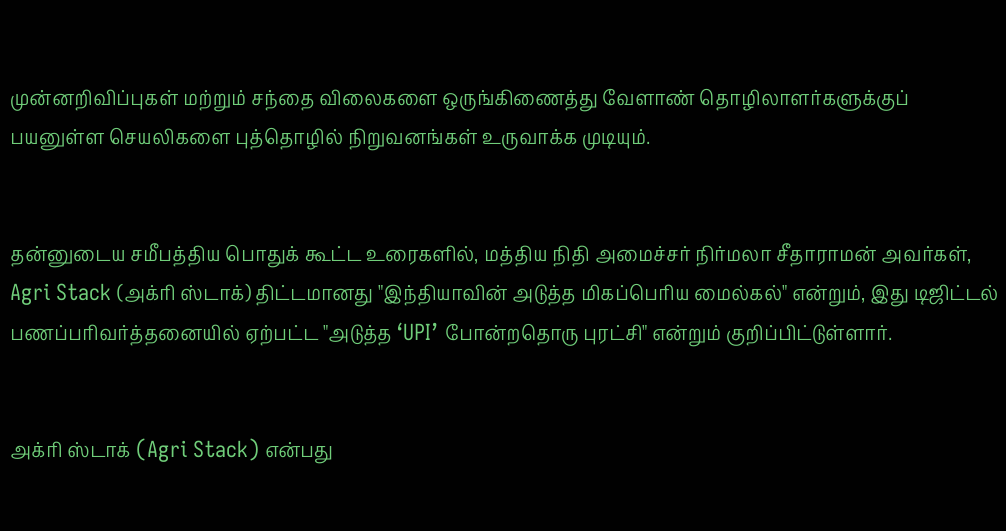முன்னறிவிப்புகள் மற்றும் சந்தை விலைகளை ஒருங்கிணைத்து வேளாண் தொழிலாளர்களுக்குப் பயனுள்ள செயலிகளை புத்தொழில் நிறுவனங்கள் உருவாக்க முடியும்.


தன்னுடைய சமீபத்திய பொதுக் கூட்ட உரைகளில், மத்திய நிதி அமைச்சர் நிர்மலா சீதாராமன் அவர்கள், Agri Stack (அக்ரி ஸ்டாக்) திட்டமானது "இந்தியாவின் அடுத்த மிகப்பெரிய மைல்கல்" என்றும், இது டிஜிட்டல் பணப்பரிவர்த்தனையில் ஏற்பட்ட "அடுத்த ‘UPI’ போன்றதொரு புரட்சி" என்றும் குறிப்பிட்டுள்ளார்.


அக்ரி ஸ்டாக் (Agri Stack) என்பது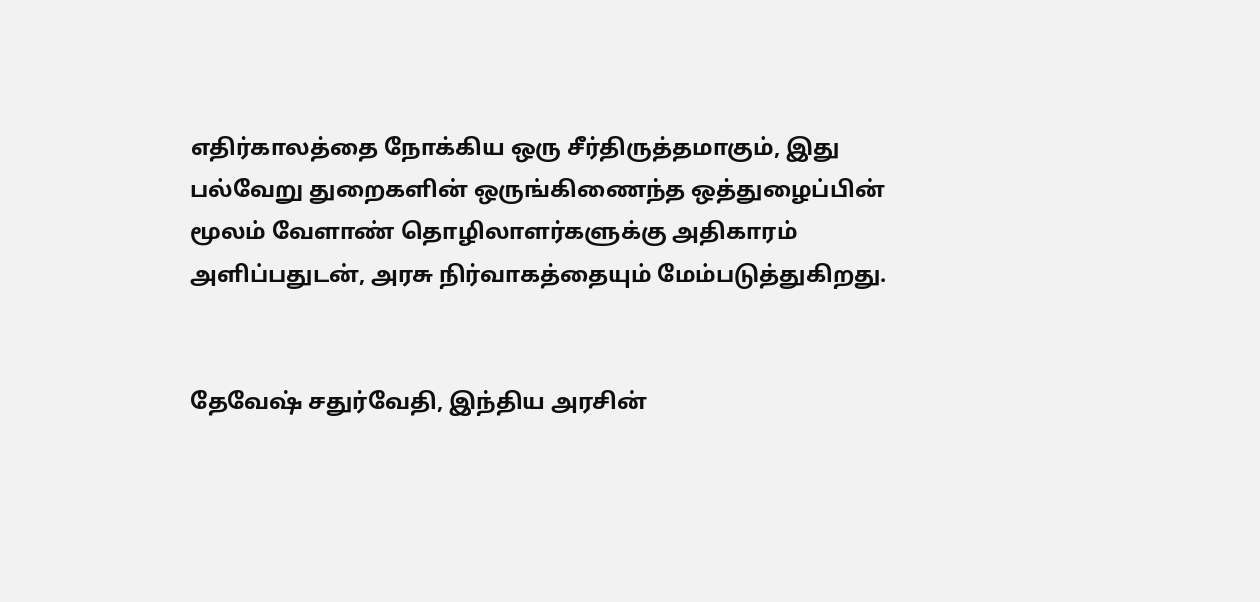எதிர்காலத்தை நோக்கிய ஒரு சீர்திருத்தமாகும், இது பல்வேறு துறைகளின் ஒருங்கிணைந்த ஒத்துழைப்பின் மூலம் வேளாண் தொழிலாளர்களுக்கு அதிகாரம் அளிப்பதுடன், அரசு நிர்வாகத்தையும் மேம்படுத்துகிறது.


தேவேஷ் சதுர்வேதி, இந்திய அரசின்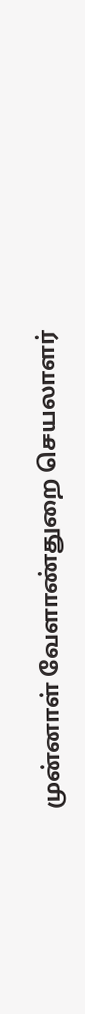முன்னாள் வேளாண்துறை செயலாளர்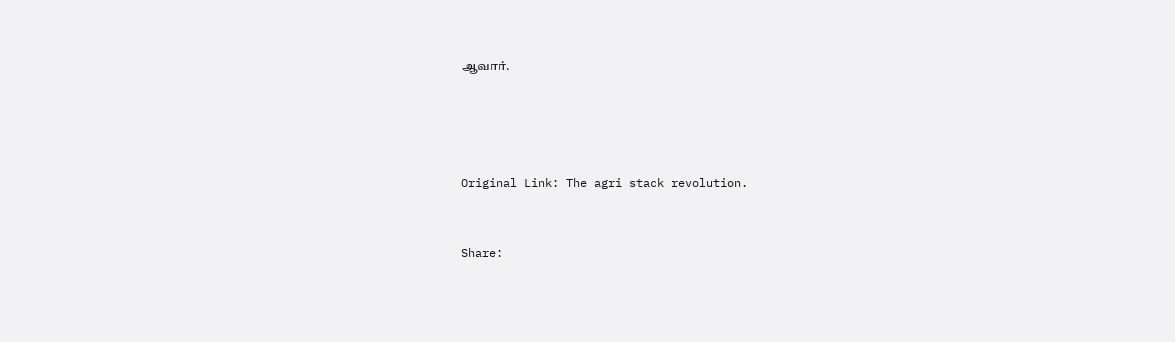ஆவார்.




Original Link: The agri stack revolution.


Share: